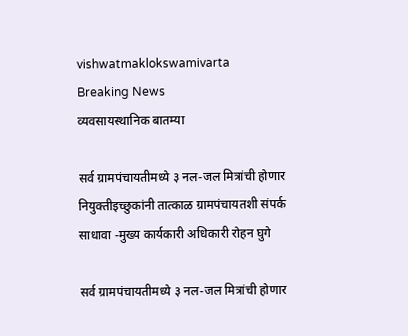vishwatmaklokswamivarta
Breaking News
व्यवसायस्थानिक बातम्या

सर्व ग्रामपंचायतीमध्ये ३ नल-जल मित्रांची होणार नियुक्तीइच्छुकांनी तात्काळ ग्रामपंचायतशी संपर्क साधावा -मुख्य कार्यकारी अधिकारी रोहन घुगे

सर्व ग्रामपंचायतीमध्ये ३ नल-जल मित्रांची होणार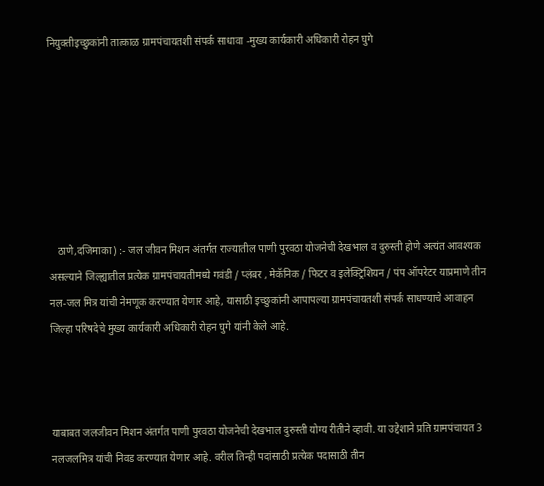नियुक्तीइच्छुकांनी तात्काळ ग्रामपंचायतशी संपर्क साधावा -मुख्य कार्यकारी अधिकारी रोहन घुगे







   ठाणे,दजिमाका) :- जल जीवन मिशन अंतर्गत राज्यातील पाणी पुरवठा योजनेची देखभाल व दुरुस्ती होणे अत्यंत आवश्यक असल्याने जिल्ह्यातील प्रत्येक ग्रामपंचायतीमध्ये गवंडी / प्लंबर , मेकॅनिक / फिटर व इलेक्ट्रिशियन / पंप ऑपरेटर याप्रमाणे तीन नल-जल मित्र यांची नेमणूक करण्यात येणार आहे, यासाठी इच्छुकांनी आपापल्या ग्रामपंचायतशी संपर्क साधण्याचे आवाहन जिल्हा परिषदेचे मुख्य कार्यकारी अधिकारी रोहन घुगे यांनी केले आहे.



याबाबत जलजीवन मिशन अंतर्गत पाणी पुरवठा योजनेची देखभाल दुरुस्ती योग्य रीतीने व्हावी. या उद्देशाने प्रति ग्रामपंचायत 3 नलजलमित्र यांची निवड करण्यात येणार आहे. वरील तिन्ही पदांसाठी प्रत्येक पदासाठी तीन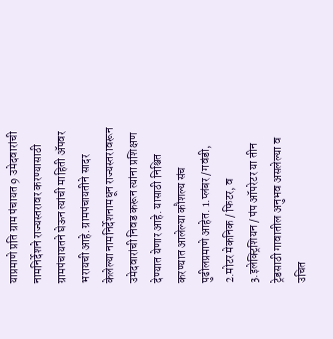याप्रमाणे प्रति ग्राम पंचायत 9 उमेदवारांची नामनिर्देशने राज्यस्तरावर करण्यासाठी ग्रामपंचायतने घेऊन त्यांची माहिती ॲपवर भरायची आहे. ग्रामपंचायतीने सादर केलेल्या नामनिर्देशनामधून राज्यस्तरावरून उमेदवारांची निवड करून त्यांना प्रशिक्षण देण्यात येणार आहे. यासाठी निश्चित करण्यात आलेल्या कौशल्य संच पुढीलप्रमाणे आहेत. 1.प्लंबर /गवंडी, 2.मोटर मेकनिक / फिटर, व 3.इलेक्ट्रिशियन / पंप ऑपरेटर या तीन ट्रेडसाठी गावातील अनुभव असलेल्या व उचित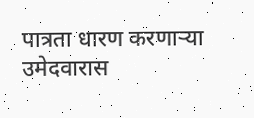पात्रता धारण करणाऱ्या उमेदवारास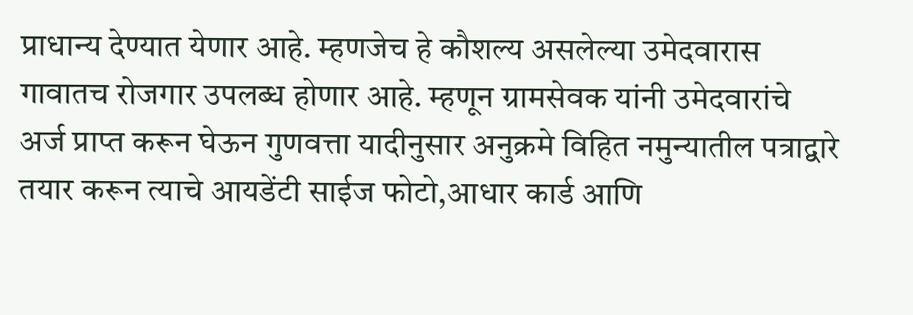प्राधान्य देण्यात येणार आहे. म्हणजेच हे कौशल्य असलेल्या उमेदवारास गावातच रोजगार उपलब्ध होणार आहे. म्हणून ग्रामसेवक यांनी उमेदवारांचे अर्ज प्राप्त करून घेऊन गुणवत्ता यादीनुसार अनुक्रमे विहित नमुन्यातील पत्राद्वारे तयार करून त्याचे आयडेंटी साईज फोटो,आधार कार्ड आणि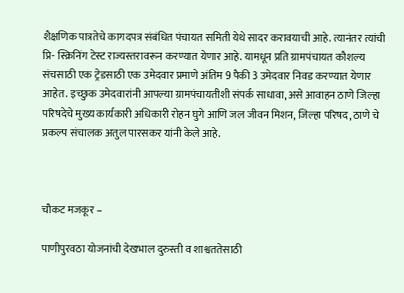शैक्षणिक पात्रतेचे कागदपत्र संबंधित पंचायत समिती येथे सादर करावयाची आहे. त्यानंतर त्यांची प्रि- स्क्रिनिंग टेस्ट राज्यस्तरावरून करण्यात येणार आहे. यामधून प्रति ग्रामपंचायत कौशल्य संचसाठी एक ट्रेडसाठी एक उमेदवार प्रमाणे अंतिम 9 पैकी 3 उमेदवार निवड करण्यात येणार आहेत. इच्छुक उमेदवारांनी आपल्या ग्रामपंचायतीशी संपर्क साधावा, असे आवाहन ठाणे जिल्हा परिषदेचे मुख्य कार्यकारी अधिकारी रोहन घुगे आणि जल जीवन मिशन, जिल्हा परिषद, ठाणे चे प्रकल्प संचालक अतुल पारसकर यांनी केले आहे.



चौकट मजकूर –

पाणीपुरवठा योजनांची देखभाल दुरुस्ती व शाश्वततेसाठी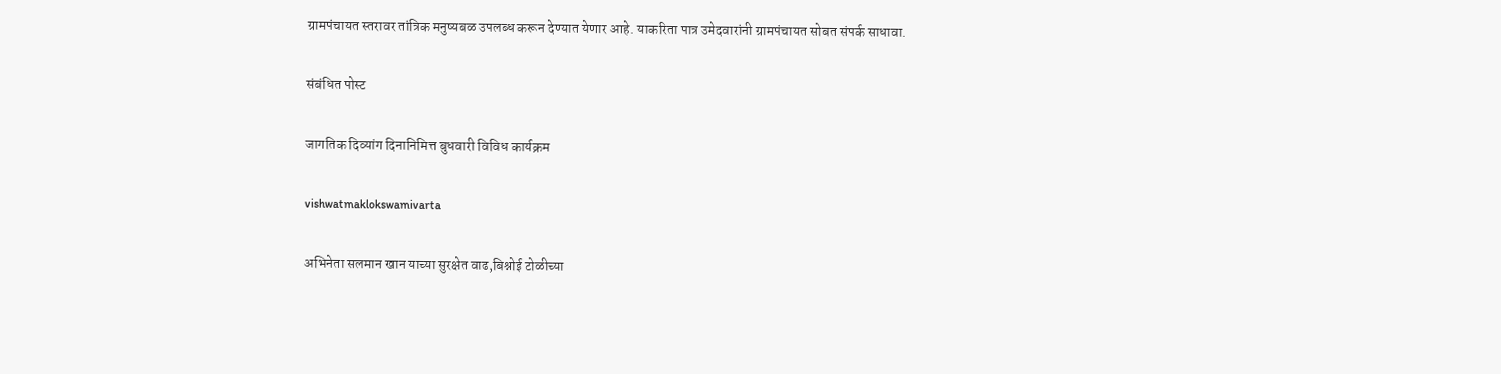ग्रामपंचायत स्तरावर तांत्रिक मनुष्यबळ उपलब्ध करून देण्यात येणार आहे. याकरिता पात्र उमेदवारांनी ग्रामपंचायत सोबत संपर्क साधावा.

संबंधित पोस्ट

जागतिक दिव्यांग दिनानिमित्त बुधवारी विविध कार्यक्रम

vishwatmaklokswamivarta

अभिनेता सलमान खान याच्या सुरक्षेत वाढ,बिश्नोई टोळीच्या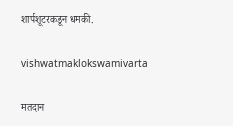शार्पशूटरकडून धमकी.

vishwatmaklokswamivarta

मतदान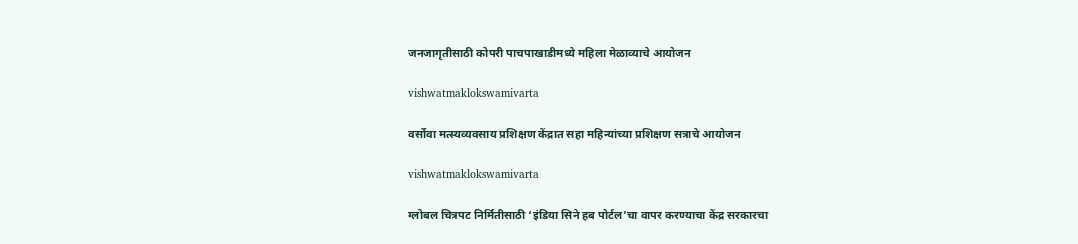जनजागृतीसाठी कोपरी पाचपाखाडीमध्ये महिला मेळाव्याचे आयोजन

vishwatmaklokswamivarta

वर्सोवा मत्स्यव्यवसाय प्रशिक्षण केंद्रात सहा महिन्यांच्या प्रशिक्षण सत्राचे आयोजन

vishwatmaklokswamivarta

ग्लोबल चित्रपट निर्मितीसाठी ‘इंडिया सिने हब पोर्टल’चा वापर करण्याचा केंद्र सरकारचा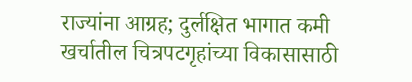राज्यांना आग्रह; दुर्लक्षित भागात कमी खर्चातील चित्रपटगृहांच्या विकासासाठी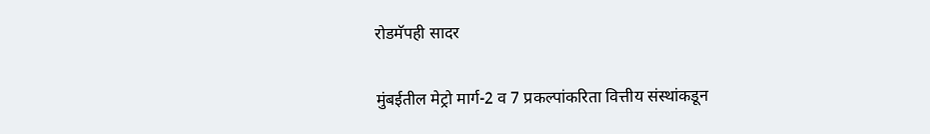रोडमॅपही सादर

मुंबईतील मेट्रो मार्ग-2 व 7 प्रकल्पांकरिता वित्तीय संस्थांकडून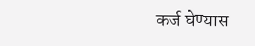कर्ज घेण्यास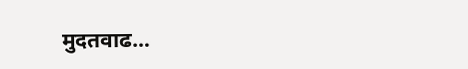मुदतवाढ…